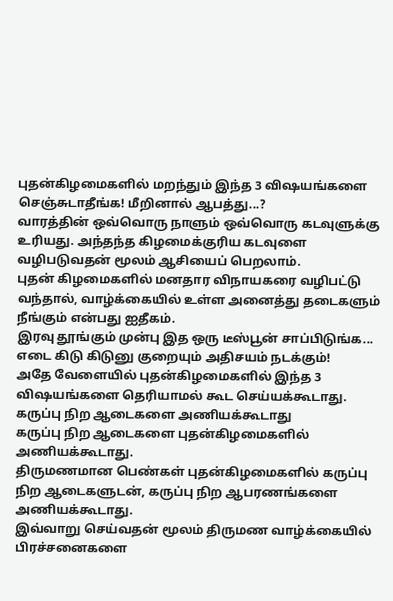புதன்கிழமைகளில் மறந்தும் இந்த 3 விஷயங்களை செஞ்சுடாதீங்க! மீறினால் ஆபத்து...?
வாரத்தின் ஒவ்வொரு நாளும் ஒவ்வொரு கடவுளுக்கு உரியது. அந்தந்த கிழமைக்குரிய கடவுளை வழிபடுவதன் மூலம் ஆசியைப் பெறலாம்.
புதன் கிழமைகளில் மனதார விநாயகரை வழிபட்டு வந்தால், வாழ்க்கையில் உள்ள அனைத்து தடைகளும் நீங்கும் என்பது ஐதீகம்.
இரவு தூங்கும் முன்பு இத ஒரு டீஸ்பூன் சாப்பிடுங்க... எடை கிடு கிடுனு குறையும் அதிசயம் நடக்கும்!
அதே வேளையில் புதன்கிழமைகளில் இந்த 3 விஷயங்களை தெரியாமல் கூட செய்யக்கூடாது.
கருப்பு நிற ஆடைகளை அணியக்கூடாது
கருப்பு நிற ஆடைகளை புதன்கிழமைகளில் அணியக்கூடாது.
திருமணமான பெண்கள் புதன்கிழமைகளில் கருப்பு நிற ஆடைகளுடன், கருப்பு நிற ஆபரணங்களை அணியக்கூடாது.
இவ்வாறு செய்வதன் மூலம் திருமண வாழ்க்கையில் பிரச்சனைகளை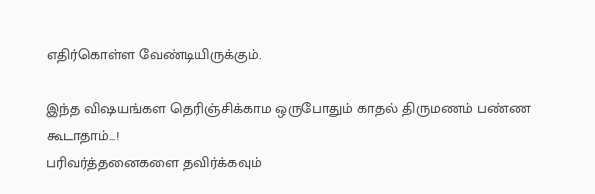எதிர்கொள்ள வேண்டியிருக்கும்.

இந்த விஷயங்கள தெரிஞ்சிக்காம ஒருபோதும் காதல் திருமணம் பண்ண கூடாதாம்...!
பரிவர்த்தனைகளை தவிர்க்கவும்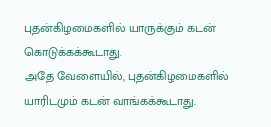புதன்கிழமைகளில் யாருக்கும் கடன் கொடுக்கக்கூடாது.
அதே வேளையில், புதன்கிழமைகளில் யாரிடமும் கடன் வாங்கக்கூடாது.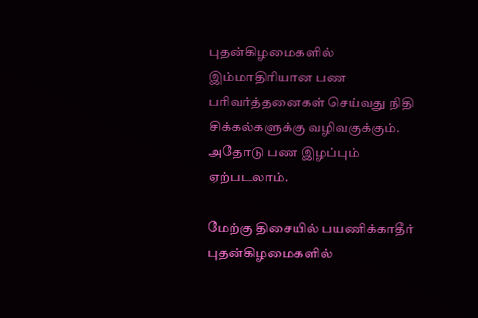புதன்கிழமைகளில் இம்மாதிரியான பண பரிவர்த்தனைகள் செய்வது நிதி சிக்கல்களுக்கு வழிவகுக்கும். அதோடு பண இழப்பும் ஏற்படலாம்.

மேற்கு திசையில் பயணிக்காதீர்
புதன்கிழமைகளில்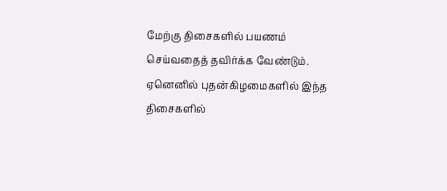மேற்கு திசைகளில் பயணம் செய்வதைத் தவிர்க்க வேண்டும்.
ஏனெனில் புதன்கிழமைகளில் இந்த திசைகளில்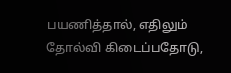பயணித்தால், எதிலும் தோல்வி கிடைப்பதோடு,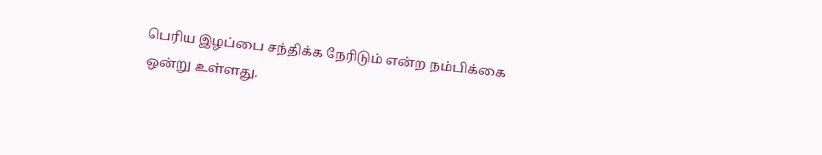பெரிய இழப்பை சந்திக்க நேரிடும் என்ற நம்பிக்கை ஒன்று உள்ளது.